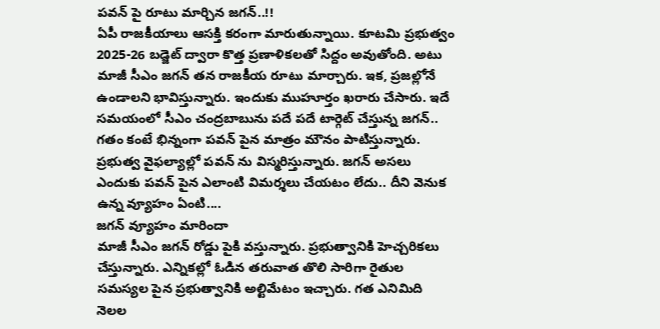పవన్ పై రూటు మార్చిన జగన్..!!
ఏపీ రాజకీయాలు ఆసక్తి కరంగా మారుతున్నాయి. కూటమి ప్రభుత్వం 2025-26 బడ్జెట్ ద్వారా కొత్త ప్రణాళికలతో సిద్దం అవుతోంది. అటు మాజీ సీఎం జగన్ తన రాజకీయ రూటు మార్చారు. ఇక, ప్రజల్లోనే ఉండాలని భావిస్తున్నారు. ఇందుకు ముహూర్తం ఖరారు చేసారు. ఇదే సమయంలో సీఎం చంద్రబాబును పదే పదే టార్గెట్ చేస్తున్న జగన్.. గతం కంటే భిన్నంగా పవన్ పైన మాత్రం మౌనం పాటిస్తున్నారు. ప్రభుత్వ వైఫల్యాల్లో పవన్ ను విస్మరిస్తున్నారు. జగన్ అసలు ఎందుకు పవన్ పైన ఎలాంటి విమర్శలు చేయటం లేదు.. దీని వెనుక ఉన్న వ్యూహం ఏంటి....
జగన్ వ్యూహం మారిందా
మాజీ సీఎం జగన్ రోడ్డు పైకి వస్తున్నారు. ప్రభుత్వానికి హెచ్చరికలు చేస్తున్నారు. ఎన్నికల్లో ఓడిన తరువాత తొలి సారిగా రైతుల సమస్యల పైన ప్రభుత్వానికి అల్టిమేటం ఇచ్చారు. గత ఎనిమిది నెలల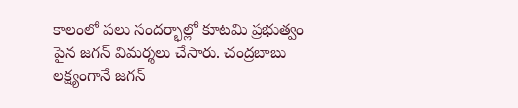కాలంలో పలు సందర్భాల్లో కూటమి ప్రభుత్వం పైన జగన్ విమర్శలు చేసారు. చంద్రబాబు లక్ష్యంగానే జగన్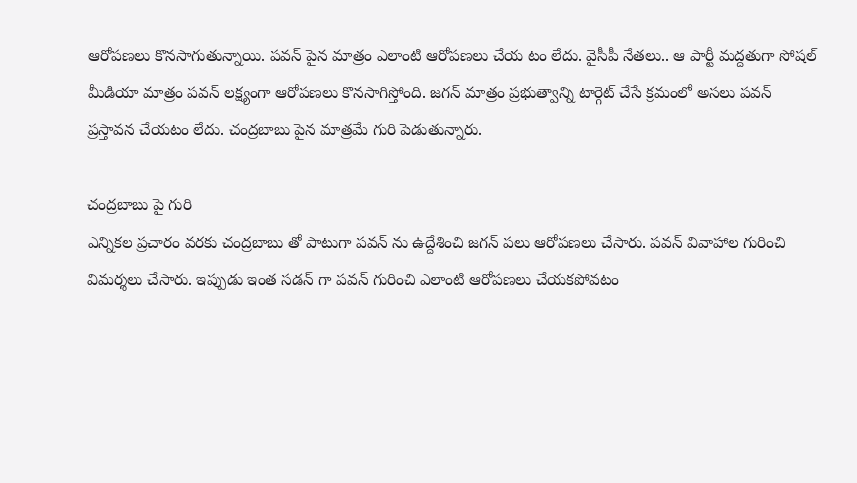ఆరోపణలు కొనసాగుతున్నాయి. పవన్ పైన మాత్రం ఎలాంటి ఆరోపణలు చేయ టం లేదు. వైసీపీ నేతలు.. ఆ పార్టీ మద్దతుగా సోషల్ మీడియా మాత్రం పవన్ లక్ష్యంగా ఆరోపణలు కొనసాగిస్తోంది. జగన్ మాత్రం ప్రభుత్వాన్ని టార్గెట్ చేసే క్రమంలో అసలు పవన్ ప్రస్తావన చేయటం లేదు. చంద్రబాబు పైన మాత్రమే గురి పెడుతున్నారు.

చంద్రబాబు పై గురి
ఎన్నికల ప్రచారం వరకు చంద్రబాబు తో పాటుగా పవన్ ను ఉద్దేశించి జగన్ పలు ఆరోపణలు చేసారు. పవన్ వివాహాల గురించి విమర్శలు చేసారు. ఇప్పుడు ఇంత సడన్ గా పవన్ గురించి ఎలాంటి ఆరోపణలు చేయకపోవటం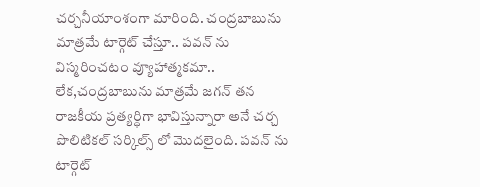చర్చనీయాంశంగా మారింది. చంద్రబాబును మాత్రమే టార్గెట్ చేస్తూ.. పవన్ ను విస్మరించటం వ్యూహాత్మకమా.. లేక,చంద్రబాబును మాత్రమే జగన్ తన రాజకీయ ప్రత్యర్ధిగా భావిస్తున్నారా అనే చర్చ పొలిటికల్ సర్కిల్స్ లో మొదలైంది. పవన్ ను టార్గెట్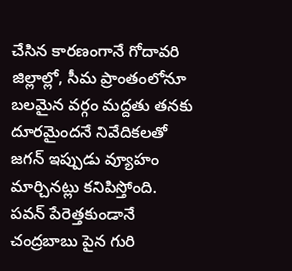చేసిన కారణంగానే గోదావరి జిల్లాల్లో, సీమ ప్రాంతంలోనూ బలమైన వర్గం మద్దతు తనకు దూరమైందనే నివేదికలతో జగన్ ఇప్పుడు వ్యూహం మార్చినట్లు కనిపిస్తోంది.
పవన్ పేరెత్తకుండానే
చంద్రబాబు పైన గురి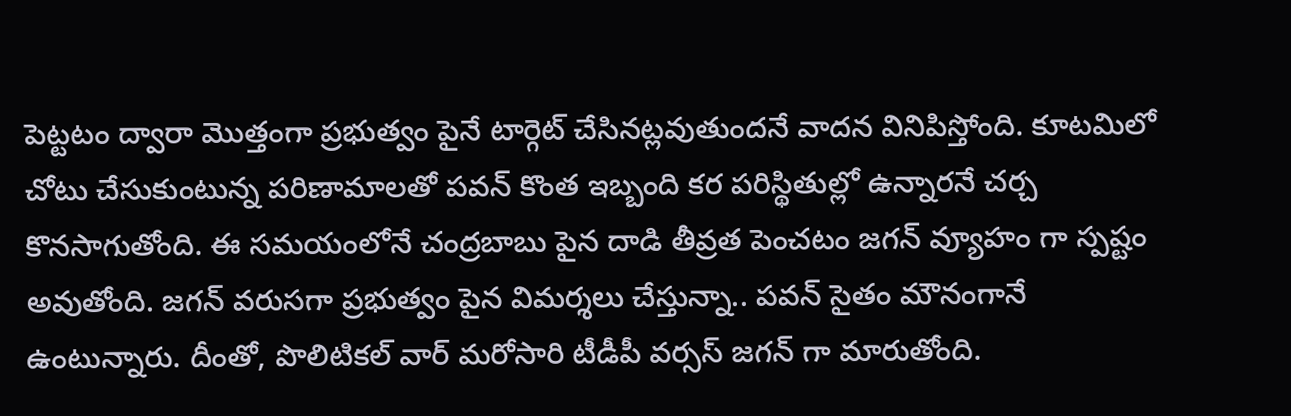పెట్టటం ద్వారా మొత్తంగా ప్రభుత్వం పైనే టార్గెట్ చేసినట్లవుతుందనే వాదన వినిపిస్తోంది. కూటమిలో చోటు చేసుకుంటున్న పరిణామాలతో పవన్ కొంత ఇబ్బంది కర పరిస్థితుల్లో ఉన్నారనే చర్చ కొనసాగుతోంది. ఈ సమయంలోనే చంద్రబాబు పైన దాడి తీవ్రత పెంచటం జగన్ వ్యూహం గా స్పష్టం అవుతోంది. జగన్ వరుసగా ప్రభుత్వం పైన విమర్శలు చేస్తున్నా.. పవన్ సైతం మౌనంగానే ఉంటున్నారు. దీంతో, పొలిటికల్ వార్ మరోసారి టీడీపీ వర్సస్ జగన్ గా మారుతోంది.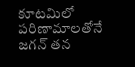కూటమిలో పరిణామాలతోనే జగన్ తన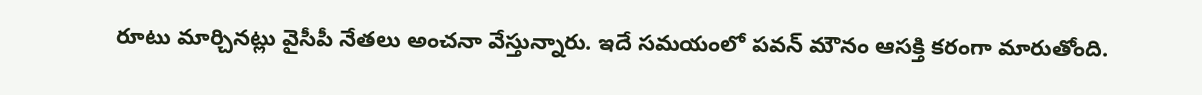రూటు మార్చినట్లు వైసీపీ నేతలు అంచనా వేస్తున్నారు. ఇదే సమయంలో పవన్ మౌనం ఆసక్తి కరంగా మారుతోంది.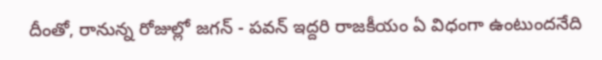దీంతో, రానున్న రోజుల్లో జగన్ - పవన్ ఇద్దరి రాజకీయం ఏ విధంగా ఉంటుందనేది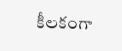కీలకంగా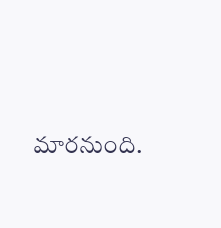మారనుంది.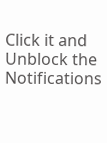Click it and Unblock the Notifications